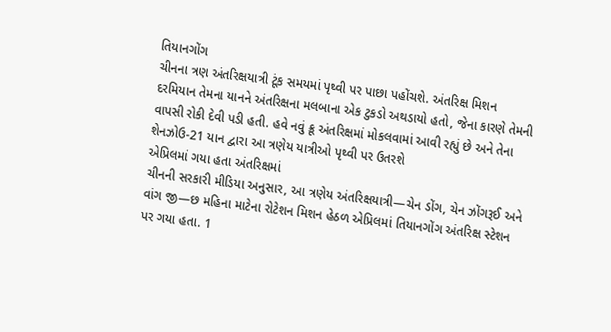તિયાનગોંગ
ચીનના ત્રણ અંતરિક્ષયાત્રી ટૂંક સમયમાં પૃથ્વી પર પાછા પહોંચશે. અંતરિક્ષ મિશન દરમિયાન તેમના યાનને અંતરિક્ષના મલબાના એક ટુકડો અથડાયો હતો, જેના કારણે તેમની વાપસી રોકી દેવી પડી હતી. હવે નવું ક્રૂ અંતરિક્ષમાં મોકલવામાં આવી રહ્યું છે અને તેના શેનઝોઉ-21 યાન દ્વારા આ ત્રણેય યાત્રીઓ પૃથ્વી પર ઉતરશે
એપ્રિલમાં ગયા હતા અંતરિક્ષમાં
ચીનની સરકારી મીડિયા અનુસાર, આ ત્રણેય અંતરિક્ષયાત્રી—ચેન ડોંગ, ચેન ઝોંગરૂઈ અને વાંગ જી—છ મહિના માટેના રોટેશન મિશન હેઠળ એપ્રિલમાં તિયાનગોંગ અંતરિક્ષ સ્ટેશન પર ગયા હતા. 1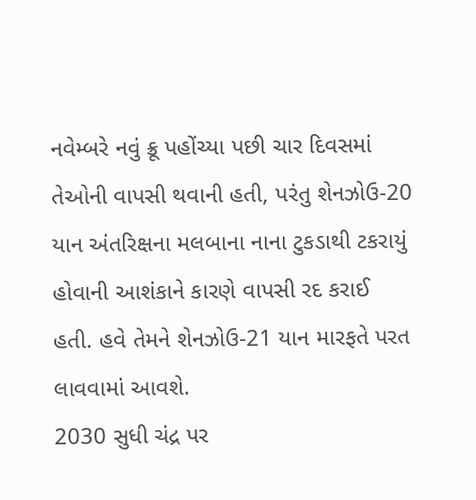નવેમ્બરે નવું ક્રૂ પહોંચ્યા પછી ચાર દિવસમાં તેઓની વાપસી થવાની હતી, પરંતુ શેનઝોઉ-20 યાન અંતરિક્ષના મલબાના નાના ટુકડાથી ટકરાયું હોવાની આશંકાને કારણે વાપસી રદ કરાઈ હતી. હવે તેમને શેનઝોઉ-21 યાન મારફતે પરત લાવવામાં આવશે.
2030 સુધી ચંદ્ર પર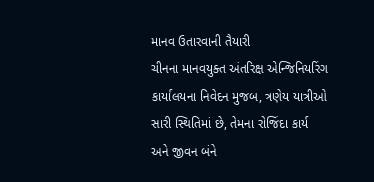માનવ ઉતારવાની તૈયારી
ચીનના માનવયુક્ત અંતરિક્ષ એન્જિનિયરિંગ કાર્યાલયના નિવેદન મુજબ, ત્રણેય યાત્રીઓ સારી સ્થિતિમાં છે, તેમના રોજિંદા કાર્ય અને જીવન બંને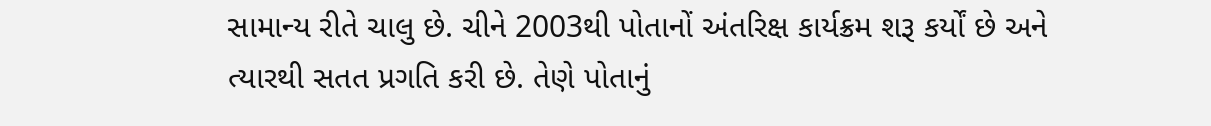સામાન્ય રીતે ચાલુ છે. ચીને 2003થી પોતાનોં અંતરિક્ષ કાર્યક્રમ શરૂ કર્યોં છે અને ત્યારથી સતત પ્રગતિ કરી છે. તેણે પોતાનું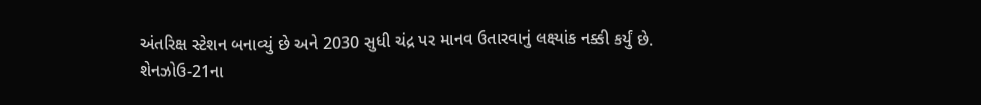અંતરિક્ષ સ્ટેશન બનાવ્યું છે અને 2030 સુધી ચંદ્ર પર માનવ ઉતારવાનું લક્ષ્યાંક નક્કી કર્યું છે.
શેનઝોઉ-21ના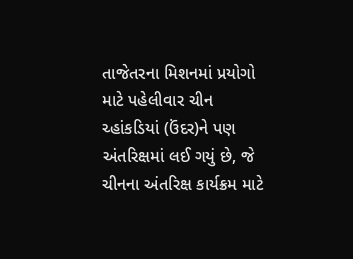તાજેતરના મિશનમાં પ્રયોગો માટે પહેલીવાર ચીન ચ્હાંકડિયાં (ઉંદર)ને પણ અંતરિક્ષમાં લઈ ગયું છે, જે ચીનના અંતરિક્ષ કાર્યક્રમ માટે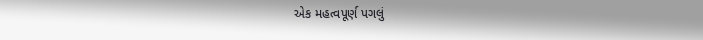એક મહત્વપૂર્ણ પગલું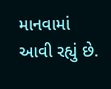માનવામાં આવી રહ્યું છે.